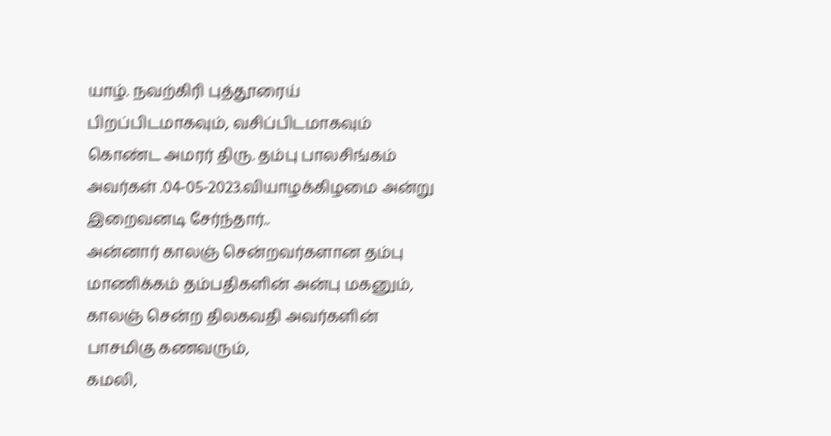யாழ். நவற்கிரி புத்தூரைய் பிறப்பிடமாகவும், வசிப்பிடமாகவும் கொண்ட அமரர் திரு. தம்பு பாலசிங்கம் அவர்கள் .04-05-2023.வியாழக்கிழமை அன்று இறைவனடி சேர்ந்தார்..
அன்னார் காலஞ் சென்றவர்களான தம்பு மாணிக்கம் தம்பதிகளின் அன்பு மகனும்,
காலஞ் சென்ற திலகவதி அவர்களின் பாசமிகு கணவரும்,
கமலி,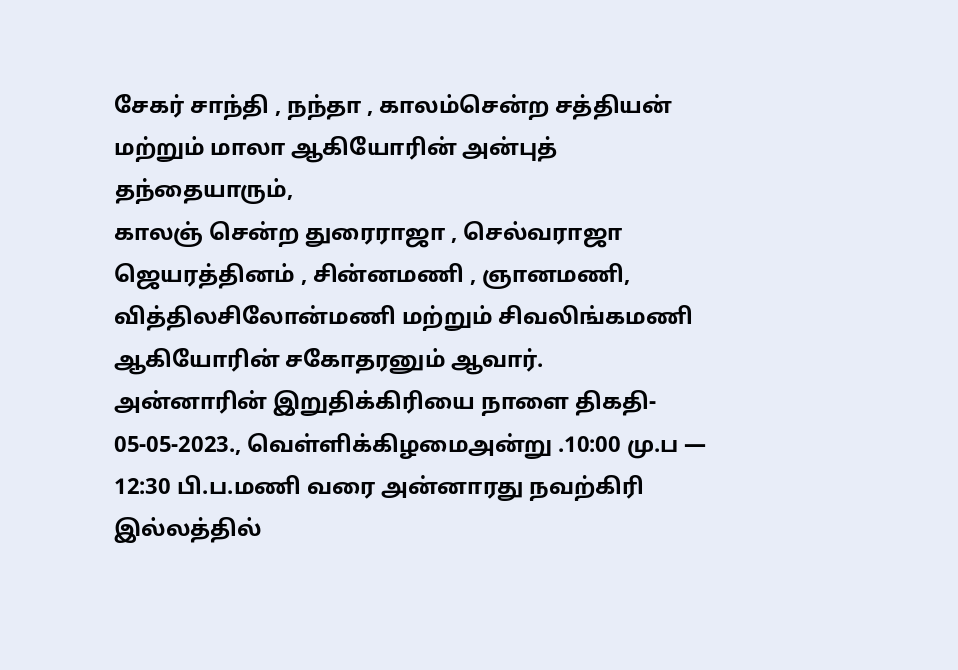சேகர் சாந்தி , நந்தா , காலம்சென்ற சத்தியன் மற்றும் மாலா ஆகியோரின் அன்புத் தந்தையாரும்,
காலஞ் சென்ற துரைராஜா , செல்வராஜா ஜெயரத்தினம் , சின்னமணி , ஞானமணி,
வித்திலசிலோன்மணி மற்றும் சிவலிங்கமணி ஆகியோரின் சகோதரனும் ஆவார்.
அன்னாரின் இறுதிக்கிரியை நாளை திகதி- 05-05-2023., வெள்ளிக்கிழமைஅன்று .10:00 மு.ப — 12:30 பி.ப.மணி வரை அன்னாரது நவற்கிரி இல்லத்தில்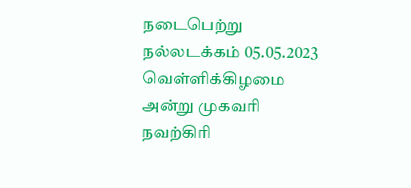நடைபெற்று நல்லடக்கம் 05.05.2023 வெள்ளிக்கிழமை அன்று முகவரி நவற்கிரி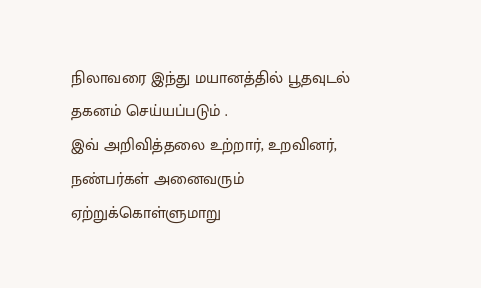நிலாவரை இந்து மயானத்தில் பூதவுடல் தகனம் செய்யப்படும் .
இவ் அறிவித்தலை உற்றார், உறவினர், நண்பர்கள் அனைவரும் ஏற்றுக்கொள்ளுமாறு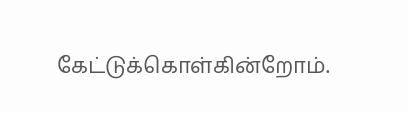கேட்டுக்கொள்கின்றோம்.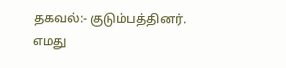தகவல்:- குடும்பத்தினர்.
எமது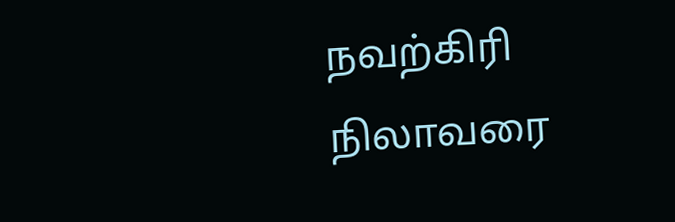நவற்கிரி நிலாவரை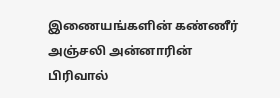இணையங்களின் கண்ணீர் அஞ்சலி அன்னாரின் பிரிவால்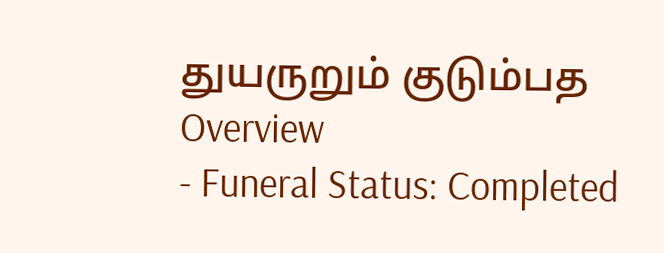துயருறும் குடும்பத
Overview
- Funeral Status: Completed